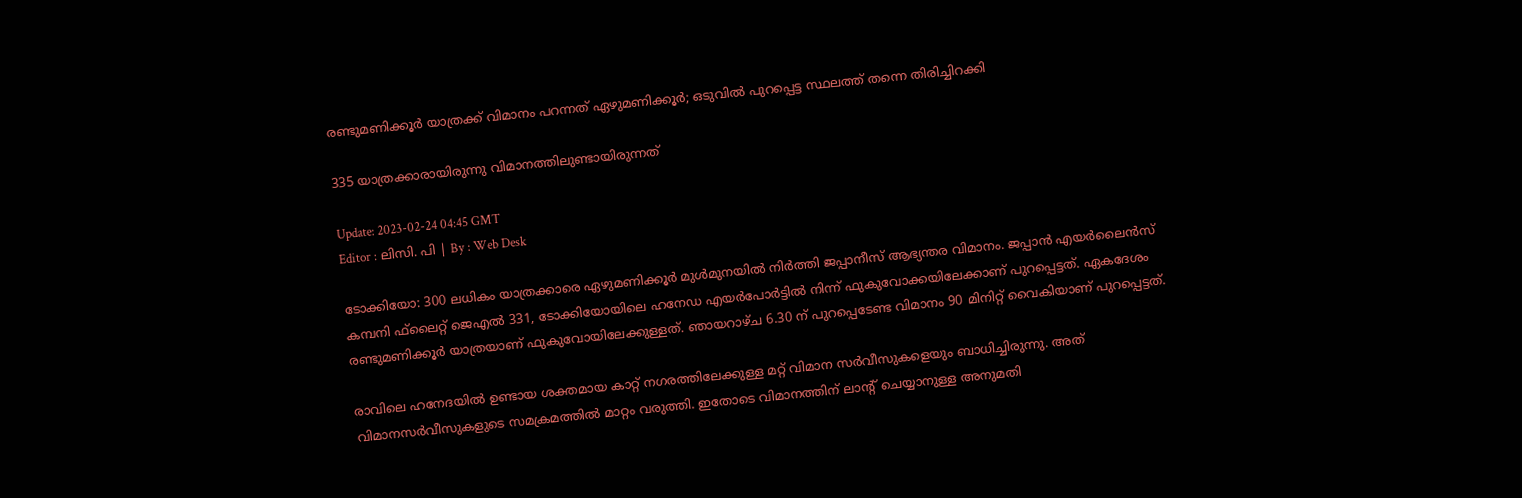രണ്ടുമണിക്കൂർ യാത്രക്ക് വിമാനം പറന്നത് ഏഴുമണിക്കൂർ; ഒടുവിൽ പുറപ്പെട്ട സ്ഥലത്ത് തന്നെ തിരിച്ചിറക്കി

335 യാത്രക്കാരായിരുന്നു വിമാനത്തിലുണ്ടായിരുന്നത്

Update: 2023-02-24 04:45 GMT
Editor : ലിസി. പി | By : Web Desk

ടോക്കിയോ: 300 ലധികം യാത്രക്കാരെ ഏഴുമണിക്കൂർ മുൾമുനയിൽ നിർത്തി ജപ്പാനീസ് ആഭ്യന്തര വിമാനം. ജപ്പാൻ എയർലൈൻസ് കമ്പനി ഫ്‌ലൈറ്റ് ജെഎൽ 331, ടോക്കിയോയിലെ ഹനേഡ എയർപോർട്ടിൽ നിന്ന് ഫുകുവോക്കയിലേക്കാണ് പുറപ്പെട്ടത്. ഏകദേശം രണ്ടുമണിക്കൂർ യാത്രയാണ് ഫുകുവോയിലേക്കുള്ളത്. ഞായറാഴ്ച 6.30 ന് പുറപ്പെടേണ്ട വിമാനം 90 മിനിറ്റ് വൈകിയാണ് പുറപ്പെട്ടത്.

രാവിലെ ഹനേദയിൽ ഉണ്ടായ ശക്തമായ കാറ്റ് നഗരത്തിലേക്കുള്ള മറ്റ് വിമാന സർവീസുകളെയും ബാധിച്ചിരുന്നു. അത് വിമാനസർവീസുകളുടെ സമക്രമത്തിൽ മാറ്റം വരുത്തി. ഇതോടെ വിമാനത്തിന് ലാന്റ് ചെയ്യാനുള്ള അനുമതി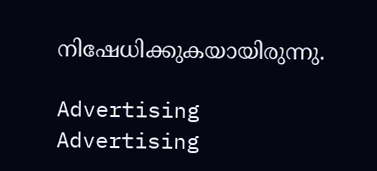നിഷേധിക്കുകയായിരുന്നു.

Advertising
Advertising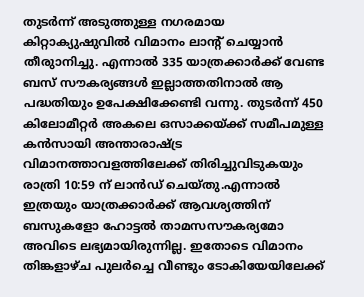തുടർന്ന് അടുത്തുള്ള നഗരമായ കിറ്റാക്യുഷുവിൽ വിമാനം ലാന്റ് ചെയ്യാൻ തീരുാനിച്ചു. എന്നാൽ 335 യാത്രക്കാർക്ക് വേണ്ട ബസ് സൗകര്യങ്ങൾ ഇല്ലാത്തതിനാൽ ആ പദ്ധതിയും ഉപേക്ഷിക്കേണ്ടി വന്നു. തുടർന്ന് 450 കിലോമീറ്റർ അകലെ ഒസാക്കയ്ക്ക് സമീപമുള്ള കൻസായി അന്താരാഷ്ട്ര വിമാനത്താവളത്തിലേക്ക് തിരിച്ചുവിടുകയും രാത്രി 10:59 ന് ലാൻഡ് ചെയ്തു.എന്നാൽ ഇത്രയും യാത്രക്കാർക്ക് ആവശ്യത്തിന് ബസുകളോ ഹോട്ടൽ താമസസൗകര്യമോ അവിടെ ലഭ്യമായിരുന്നില്ല. ഇതോടെ വിമാനം തിങ്കളാഴ്ച പുലർച്ചെ വീണ്ടും ടോകിയേയിലേക്ക്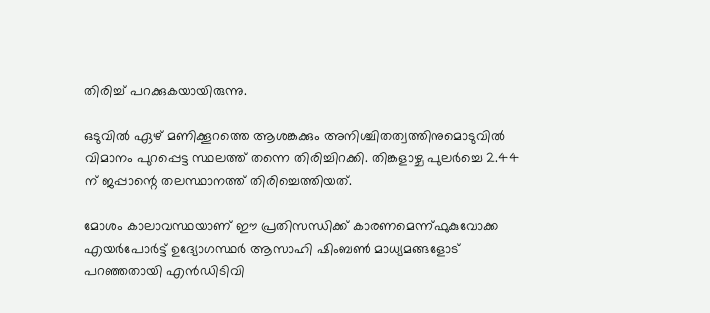തിരിച്ച് പറക്കുകയായിരുന്നു.

ഒടുവിൽ ഏഴ് മണിക്കൂറത്തെ ആശങ്കക്കും അനിശ്ചിതത്വത്തിനുമൊടുവിൽ വിമാനം പുറപ്പെട്ട സ്ഥലത്ത് തന്നെ തിരിച്ചിറക്കി. തിങ്കളാഴ്ച പുലർച്ചെ 2.44 ന് ജപ്പാന്റെ തലസ്ഥാനത്ത് തിരിച്ചെത്തിയത്.

മോശം കാലാവസ്ഥയാണ് ഈ പ്രതിസന്ധിക്ക് കാരണമെന്ന്ഫുകുവോക്ക എയർപോർട്ട് ഉദ്യോഗസ്ഥർ ആസാഹി ഷിംബൺ മാധ്യമങ്ങളോട് പറഞ്ഞതായി എൻഡിടിവി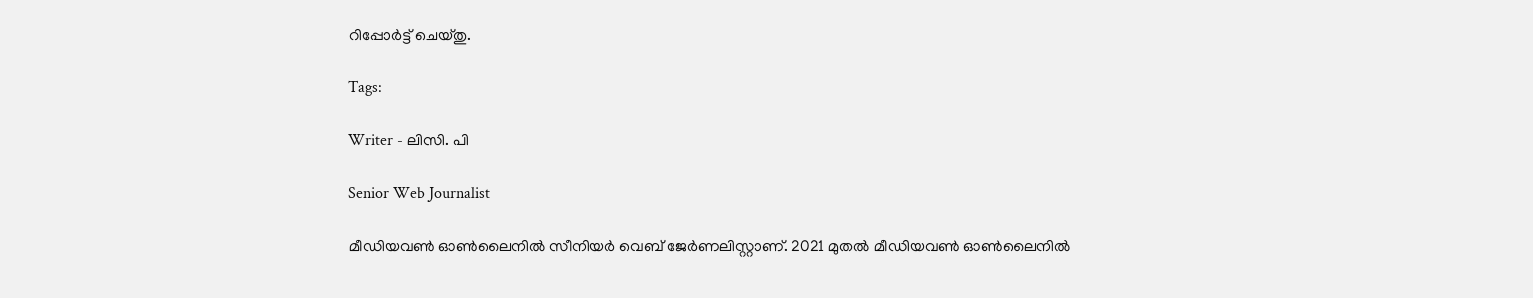റിപ്പോർട്ട് ചെയ്തു.

Tags:

Writer - ലിസി. പി

Senior Web Journalist

മീഡിയവൺ ഓൺലൈനിൽ സീനിയർ വെബ് ജേർണലിസ്റ്റാണ്. 2021 മുതൽ മീഡിയവൺ ഓൺലൈനിൽ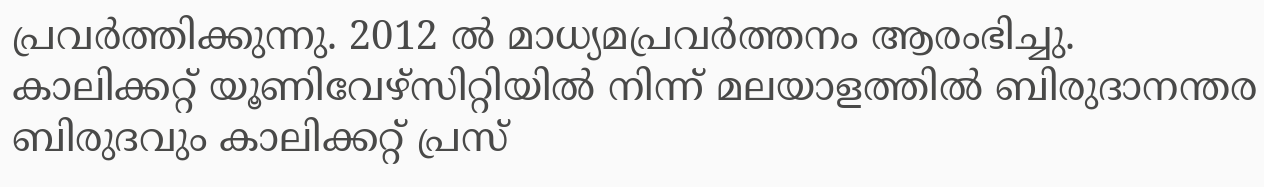പ്രവർത്തിക്കുന്നു. 2012 ല്‍ മാധ്യമപ്രവര്‍ത്തനം ആരംഭിച്ചു. കാലിക്കറ്റ് യൂണിവേഴ്‌സിറ്റിയിൽ നിന്ന് മലയാളത്തിൽ ബിരുദാനന്തര ബിരുദവും കാലിക്കറ്റ് പ്രസ്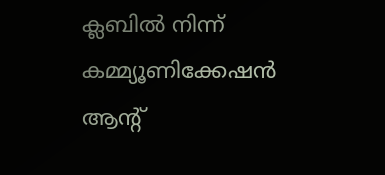ക്ലബിൽ നിന്ന് കമ്മ്യൂണിക്കേഷൻ ആന്റ്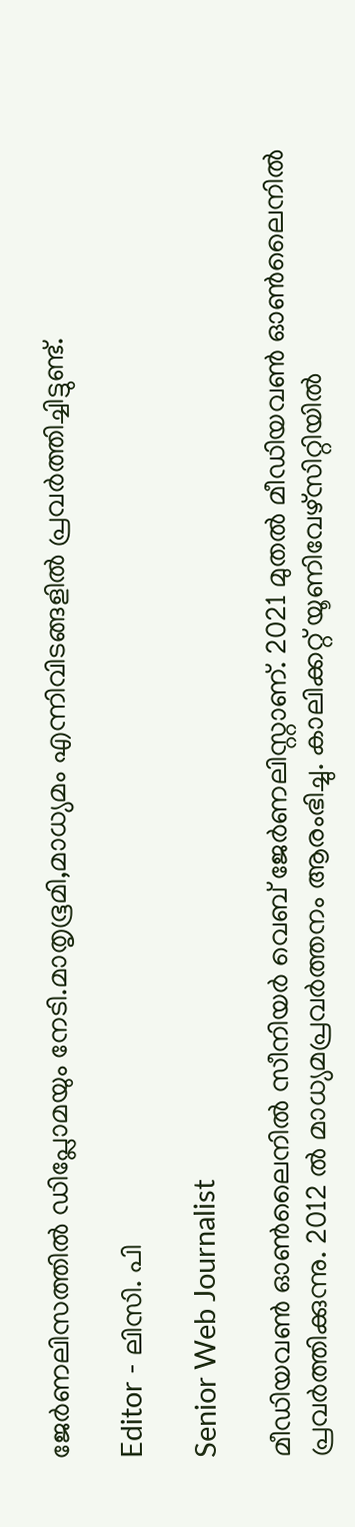ജേർണലിസത്തിൽ ഡിപ്ലോമയും നേടി.മാതൃഭൂമി,മാധ്യമം എന്നിവിടങ്ങളിൽ പ്രവർത്തിച്ചിട്ടുണ്ട്.

Editor - ലിസി. പി

Senior Web Journalist

മീഡിയവൺ ഓൺലൈനിൽ സീനിയർ വെബ് ജേർണലിസ്റ്റാണ്. 2021 മുതൽ മീഡിയവൺ ഓൺലൈനിൽ പ്രവർത്തിക്കുന്നു. 2012 ല്‍ മാധ്യമപ്രവര്‍ത്തനം ആരംഭിച്ചു. കാലിക്കറ്റ് യൂണിവേഴ്‌സിറ്റിയിൽ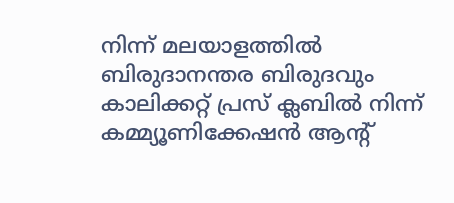നിന്ന് മലയാളത്തിൽ ബിരുദാനന്തര ബിരുദവും കാലിക്കറ്റ് പ്രസ് ക്ലബിൽ നിന്ന് കമ്മ്യൂണിക്കേഷൻ ആന്റ്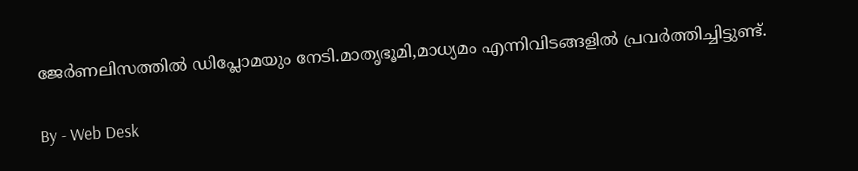ജേർണലിസത്തിൽ ഡിപ്ലോമയും നേടി.മാതൃഭൂമി,മാധ്യമം എന്നിവിടങ്ങളിൽ പ്രവർത്തിച്ചിട്ടുണ്ട്.

By - Web Desk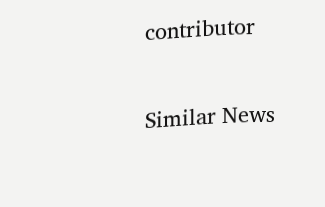contributor

Similar News